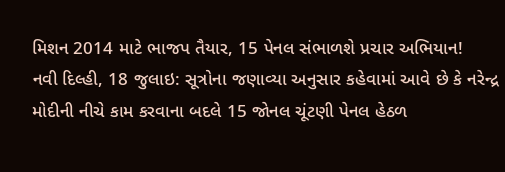મિશન 2014 માટે ભાજપ તૈયાર, 15 પેનલ સંભાળશે પ્રચાર અભિયાન!
નવી દિલ્હી, 18 જુલાઇ: સૂત્રોના જણાવ્યા અનુસાર કહેવામાં આવે છે કે નરેન્દ્ર મોદીની નીચે કામ કરવાના બદલે 15 જોનલ ચૂંટણી પેનલ હેઠળ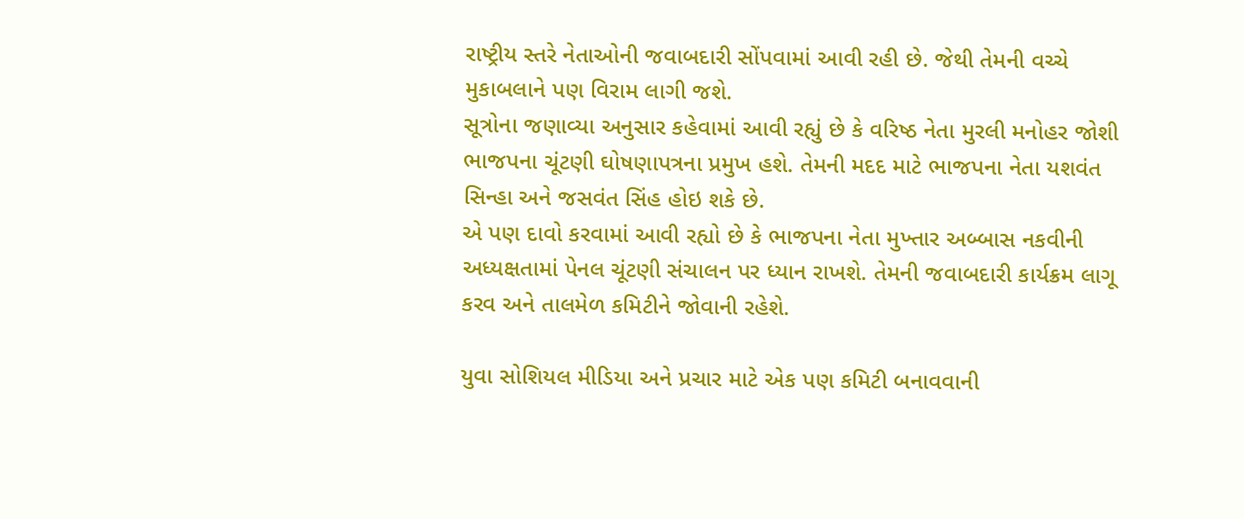રાષ્ટ્રીય સ્તરે નેતાઓની જવાબદારી સોંપવામાં આવી રહી છે. જેથી તેમની વચ્ચે મુકાબલાને પણ વિરામ લાગી જશે.
સૂત્રોના જણાવ્યા અનુસાર કહેવામાં આવી રહ્યું છે કે વરિષ્ઠ નેતા મુરલી મનોહર જોશી ભાજપના ચૂંટણી ઘોષણાપત્રના પ્રમુખ હશે. તેમની મદદ માટે ભાજપના નેતા યશવંત સિન્હા અને જસવંત સિંહ હોઇ શકે છે.
એ પણ દાવો કરવામાં આવી રહ્યો છે કે ભાજપના નેતા મુખ્તાર અબ્બાસ નકવીની અધ્યક્ષતામાં પેનલ ચૂંટણી સંચાલન પર ધ્યાન રાખશે. તેમની જવાબદારી કાર્યક્રમ લાગૂ કરવ અને તાલમેળ કમિટીને જોવાની રહેશે.

યુવા સોશિયલ મીડિયા અને પ્રચાર માટે એક પણ કમિટી બનાવવાની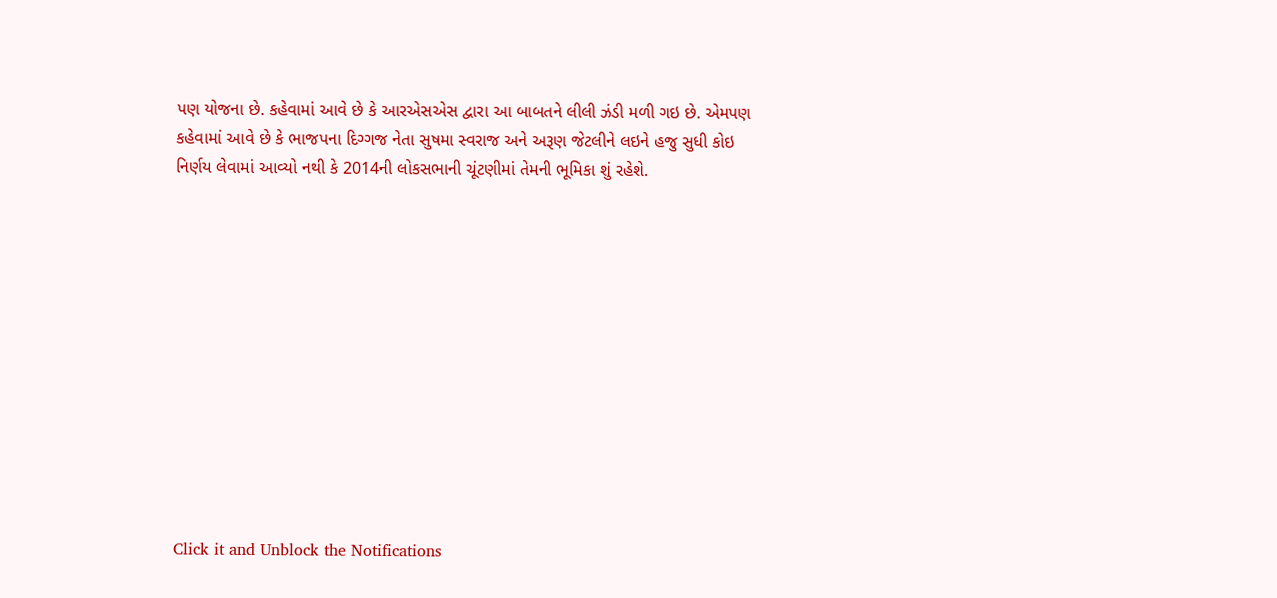પણ યોજના છે. કહેવામાં આવે છે કે આરએસએસ દ્વારા આ બાબતને લીલી ઝંડી મળી ગઇ છે. એમપણ કહેવામાં આવે છે કે ભાજપના દિગ્ગજ નેતા સુષમા સ્વરાજ અને અરૂણ જેટલીને લઇને હજુ સુધી કોઇ નિર્ણય લેવામાં આવ્યો નથી કે 2014ની લોકસભાની ચૂંટણીમાં તેમની ભૂમિકા શું રહેશે.












Click it and Unblock the Notifications